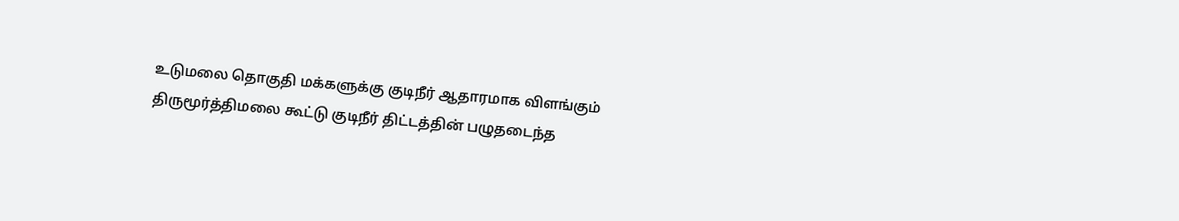உடுமலை தொகுதி மக்களுக்கு குடிநீர் ஆதாரமாக விளங்கும் திருமூர்த்திமலை கூட்டு குடிநீர் திட்டத்தின் பழுதடைந்த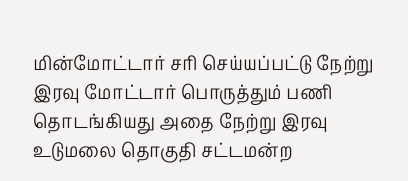மின்மோட்டார் சரி செய்யப்பட்டு நேற்று இரவு மோட்டார் பொருத்தும் பணி தொடங்கியது அதை நேற்று இரவு உடுமலை தொகுதி சட்டமன்ற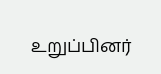உறுப்பினர்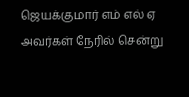ஜெயக்குமார் எம் எல் ஏ அவர்கள் நேரில் சென்று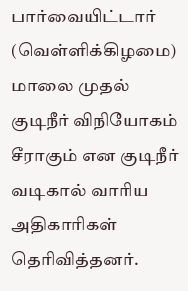பார்வையிட்டார் (வெள்ளிக்கிழமை) மாலை முதல் குடிநீர் விநியோகம் சீராகும் என குடிநீர் வடிகால் வாரிய அதிகாரிகள் தெரிவித்தனர்.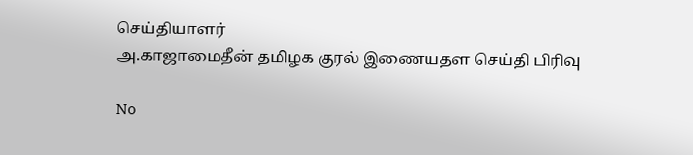செய்தியாளர்
அ.காஜாமைதீன் தமிழக குரல் இணையதள செய்தி பிரிவு

No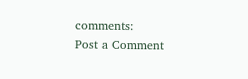comments:
Post a Comment